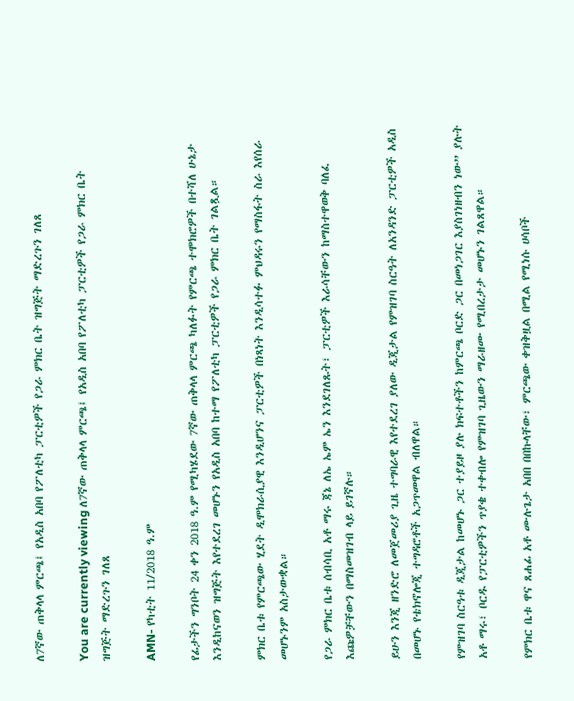ለ7ኛው ጠቅላላ ምርጫ፤ የአዲስ አበባ የፖለቲካ ፓርቲዎች የጋራ ምክር ቤት ዝግጅት ማድረጉን ገለጸ

You are currently viewing ለ7ኛው ጠቅላላ ምርጫ፤ የአዲስ አበባ የፖለቲካ ፓርቲዎች የጋራ ምክር ቤት ዝግጅት ማድረጉን ገለጸ

AMN- የካቲት 11/2018 ዓ.ም

የፊታችን ግንቦት 24 ቀን 2018 ዓ.ም የሚካሄደው 7ኛው ጠቅላላ ምርጫ ካለፉት የምርጫ ተሞክሮዎች በተሻለ ሁኔታ እንዲከናወን ዝግጅት እየተደረገ መሆኑን የአዲስ አበባ ከተማ የፖለቲካ ፓርቲዎች የጋራ ምክር ቤት ገልጿል።

ምክር ቤቱ የምርጫው ሂደት ዲሞክራሲያዊ እንዲሆንና ፓርቲዎች በነጻነት እንዲሳተፉ ምህዳሩን የማስፋት ስራ እየሰራ መሆኑንም አስታውቋል።

የጋራ ምክር ቤቱ ሰብሳቢ አቶ ማሩ ጃኔ ለኤ ኤም ኤን እንደገለጹት፣ ፓርቲዎች እራሳቸውን ከማስተዋወቅ ባለፈ እጩዎቻቸውን በማስመዝገብ ላይ ይገኛሉ።

ይሁን እንጂ ዘንድሮ ለመጀመሪያ ጊዜ ተግባራዊ እየተደረገ ያለው ዲጂታል የምዝገባ ስርዓት ለአንዳንድ ፓርቲዎች አዲስ በመሆኑ የቴክኖሎጂ ተግዳሮቶች አጋጥመዋል ብለዋል።

የምዝገባ ስርዓቱ ዲጂታል ከመሆኑ ጋር ተያይዞ ያሉ ክፍተቶችን ከምርጫ ቦርድ ጋር በመነጋገር እያስገነዘብን ነው” ያሉት አቶ ማሩ፣ ቦርዱ የፓርቲዎችን ጥያቄ ተቀብሎ የምዝገባ ጊዜውን ማራዘሙ የሚበረታታ መሆኑን ገልጸዋል።

የምክር ቤቱ ዋና ጸሐፊ አቶ ሙሉጌታ አበበ በበኩላቸው፣ ምርጫው ቀዝቅዟል በሚል የሚነሱ ሀሳቦች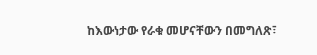ከእውነታው የራቁ መሆናቸውን በመግለጽ፣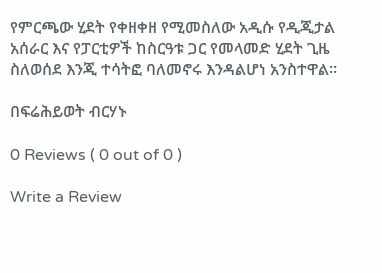የምርጫው ሂደት የቀዘቀዘ የሚመስለው አዲሱ የዲጂታል አሰራር እና የፓርቲዎች ከስርዓቱ ጋር የመላመድ ሂደት ጊዜ ስለወሰደ እንጂ ተሳትፎ ባለመኖሩ እንዳልሆነ አንስተዋል።

በፍሬሕይወት ብርሃኑ

0 Reviews ( 0 out of 0 )

Write a Review